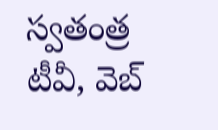స్వతంత్ర టీవీ, వెబ్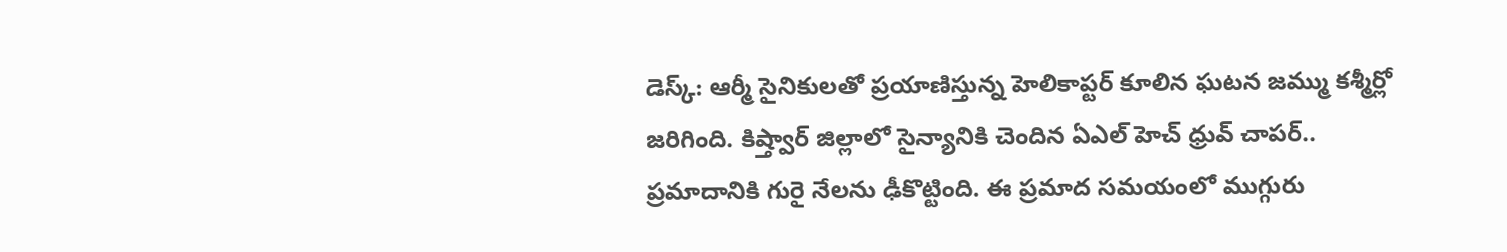డెస్క్: ఆర్మీ సైనికులతో ప్రయాణిస్తున్న హెలికాప్టర్ కూలిన ఘటన జమ్ము కశ్మీర్లో జరిగింది. కిష్త్వార్ జిల్లాలో సైన్యానికి చెందిన ఏఎల్ హెచ్ ధ్రువ్ చాపర్.. ప్రమాదానికి గురై నేలను ఢీకొట్టింది. ఈ ప్రమాద సమయంలో ముగ్గురు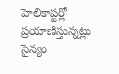హెలికాప్టర్లో ప్రయాణిస్తున్నట్లు సైన్యం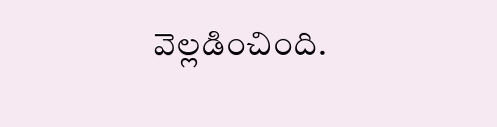వెల్లడించింది.